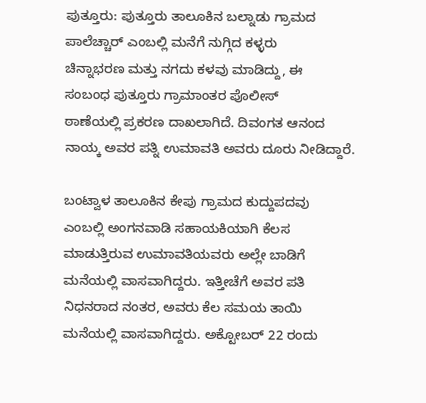ಪುತ್ತೂರು: ಪುತ್ತೂರು ತಾಲೂಕಿನ ಬಲ್ನಾಡು ಗ್ರಾಮದ
ಪಾಲೆಚ್ಚಾರ್‌ ಎಂಬಲ್ಲಿ ಮನೆಗೆ ನುಗ್ಗಿದ ಕಳ್ಳರು
ಚಿನ್ನಾಭರಣ ಮತ್ತು ನಗದು ಕಳವು ಮಾಡಿದ್ದು, ಈ
ಸಂಬಂಧ ಪುತ್ತೂರು ಗ್ರಾಮಾಂತರ ಪೊಲೀಸ್‌
ಠಾಣೆಯಲ್ಲಿ ಪ್ರಕರಣ ದಾಖಲಾಗಿದೆ. ದಿವಂಗತ ಆನಂದ
ನಾಯ್ಕ ಅವರ ಪತ್ನಿ ಉಮಾವತಿ ಅವರು ದೂರು ನೀಡಿದ್ದಾರೆ.

ಬಂಟ್ವಾಳ ತಾಲೂಕಿನ ಕೇಪು ಗ್ರಾಮದ ಕುದ್ದುಪದವು
ಎಂಬಲ್ಲಿ ಅಂಗನವಾಡಿ ಸಹಾಯಕಿಯಾಗಿ ಕೆಲಸ
ಮಾಡುತ್ತಿರುವ ಉಮಾವತಿಯವರು ಅಲ್ಲೇ ಬಾಡಿಗೆ
ಮನೆಯಲ್ಲಿ ವಾಸವಾಗಿದ್ದರು. ಇತ್ತೀಚೆಗೆ ಅವರ ಪತಿ
ನಿಧನರಾದ ನಂತರ, ಅವರು ಕೆಲ ಸಮಯ ತಾಯಿ
ಮನೆಯಲ್ಲಿ ವಾಸವಾಗಿದ್ದರು. ಅಕ್ಟೋಬರ್‌ 22 ರಂದು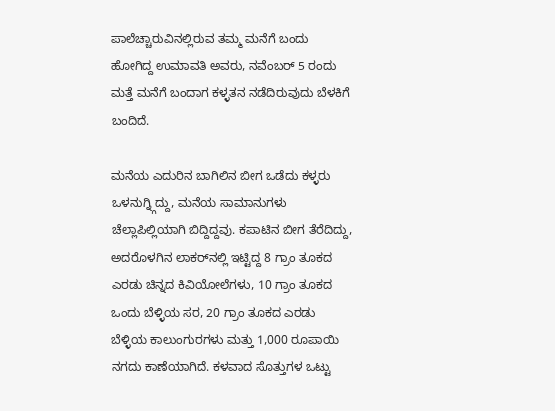ಪಾಲೆಚ್ಚಾರುವಿನಲ್ಲಿರುವ ತಮ್ಮ ಮನೆಗೆ ಬಂದು
ಹೋಗಿದ್ದ ಉಮಾವತಿ ಅವರು, ನವೆಂಬರ್‌ 5 ರಂದು
ಮತ್ತೆ ಮನೆಗೆ ಬಂದಾಗ ಕಳ್ಳತನ ನಡೆದಿರುವುದು ಬೆಳಕಿಗೆ
ಬಂದಿದೆ.

ಮನೆಯ ಎದುರಿನ ಬಾಗಿಲಿನ ಬೀಗ ಒಡೆದು ಕಳ್ಳರು
ಒಳನುಗ್ನ್ಗಿದ್ದು, ಮನೆಯ ಸಾಮಾನುಗಳು
ಚೆಲ್ಲಾಪಿಲ್ಲಿಯಾಗಿ ಬಿದ್ದಿದ್ದವು. ಕಪಾಟಿನ ಬೀಗ ತೆರೆದಿದ್ದು,
ಅದರೊಳಗಿನ ಲಾಕರ್‌ನಲ್ಲಿ ಇಟ್ಟಿದ್ದ 8 ಗ್ರಾಂ ತೂಕದ
ಎರಡು ಚಿನ್ನದ ಕಿವಿಯೋಲೆಗಳು, 10 ಗ್ರಾಂ ತೂಕದ
ಒಂದು ಬೆಳ್ಳಿಯ ಸರ, 20 ಗ್ರಾಂ ತೂಕದ ಎರಡು
ಬೆಳ್ಳಿಯ ಕಾಲುಂಗುರಗಳು ಮತ್ತು 1,000 ರೂಪಾಯಿ
ನಗದು ಕಾಣೆಯಾಗಿದೆ. ಕಳವಾದ ಸೊತ್ತುಗಳ ಒಟ್ಟು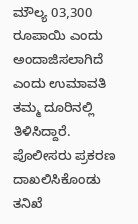ಮೌಲ್ಯ 03,300 ರೂಪಾಯಿ ಎಂದು ಅಂದಾಜಿಸಲಾಗಿದೆ
ಎಂದು ಉಮಾವತಿ ತಮ್ಮ ದೂರಿನಲ್ಲಿ ತಿಳಿಸಿದ್ದಾರೆ.
ಪೊಲೀಸರು ಪ್ರಕರಣ ದಾಖಲಿಸಿಕೊಂಡು ತನಿಖೆ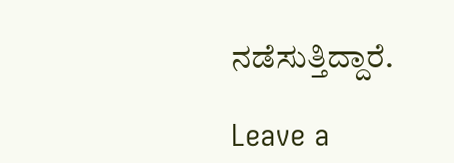ನಡೆಸುತ್ತಿದ್ದಾರೆ.

Leave a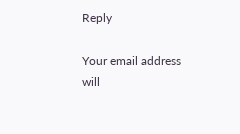Reply

Your email address will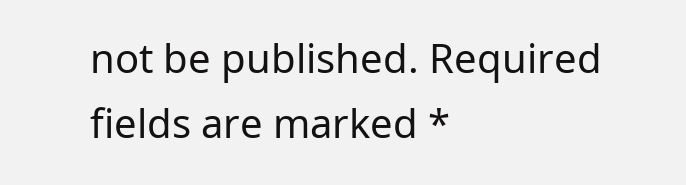not be published. Required fields are marked *